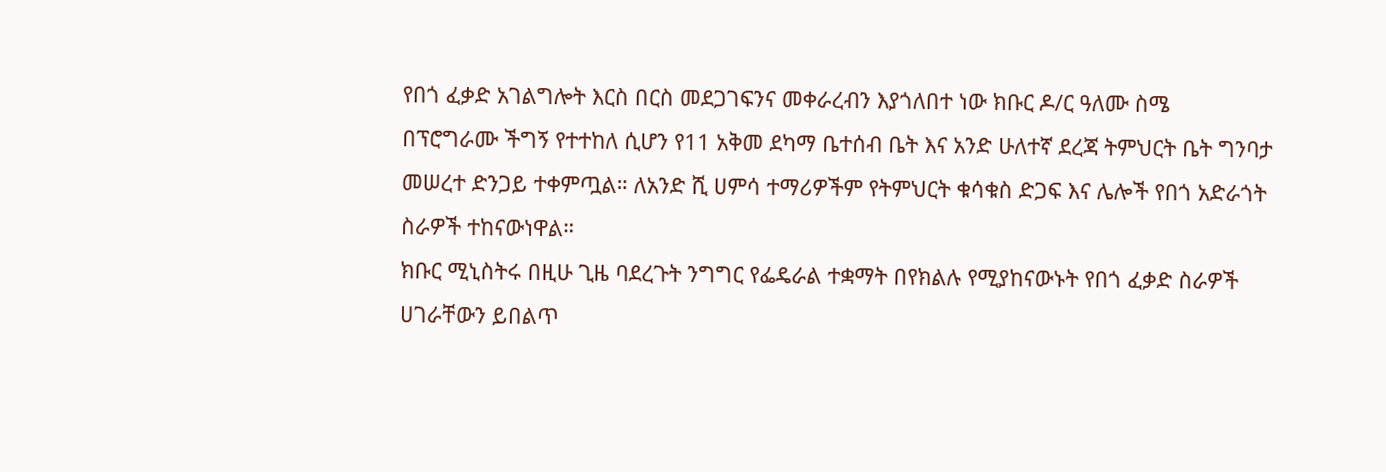የበጎ ፈቃድ አገልግሎት እርስ በርስ መደጋገፍንና መቀራረብን እያጎለበተ ነው ክቡር ዶ/ር ዓለሙ ስሜ
በፕሮግራሙ ችግኝ የተተከለ ሲሆን የ11 አቅመ ደካማ ቤተሰብ ቤት እና አንድ ሁለተኛ ደረጃ ትምህርት ቤት ግንባታ መሠረተ ድንጋይ ተቀምጧል። ለአንድ ሺ ሀምሳ ተማሪዎችም የትምህርት ቁሳቁስ ድጋፍ እና ሌሎች የበጎ አድራጎት ስራዎች ተከናውነዋል።
ክቡር ሚኒስትሩ በዚሁ ጊዜ ባደረጉት ንግግር የፌዴራል ተቋማት በየክልሉ የሚያከናውኑት የበጎ ፈቃድ ስራዎች ሀገራቸውን ይበልጥ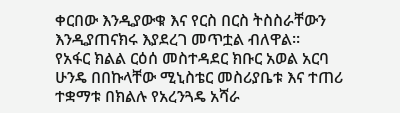ቀርበው እንዲያውቁ እና የርስ በርስ ትስስራቸውን እንዲያጠናክሩ እያደረገ መጥቷል ብለዋል።
የአፋር ክልል ርዕሰ መስተዳደር ክቡር አወል አርባ ሁንዴ በበኩላቸው ሚኒስቴር መስሪያቤቱ እና ተጠሪ ተቋማቱ በክልሉ የአረንጓዴ አሻራ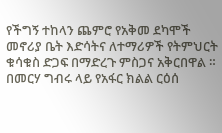የችግኝ ተከላን ጨምሮ የአቅመ ደካሞች መኖሪያ ቤት እድሳትና ለተማሪዎች የትምህርት ቁሳቁስ ድጋፍ በማድረጉ ምስጋና አቅርበዋል ።
በመርሃ ግብሩ ላይ የአፋር ክልል ርዕሰ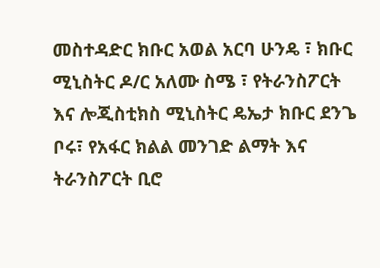መስተዳድር ክቡር አወል አርባ ሁንዴ ፣ ክቡር ሚኒስትር ዶ/ር አለሙ ስሜ ፣ የትራንስፖርት እና ሎጂስቲክስ ሚኒስትር ዴኤታ ክቡር ደንጌ ቦሩ፣ የአፋር ክልል መንገድ ልማት እና ትራንስፖርት ቢሮ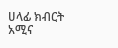ሀላፊ ክብርት አሚና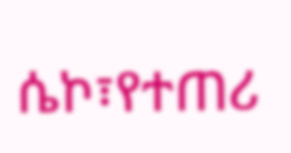ሴኮ፣የተጠሪ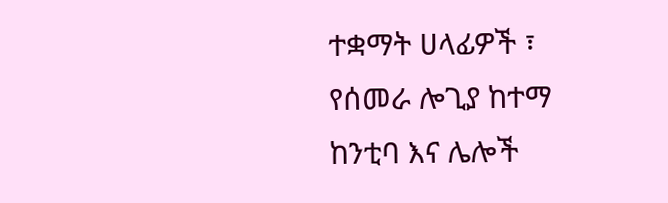ተቋማት ሀላፊዎች ፣ የሰመራ ሎጊያ ከተማ ከንቲባ እና ሌሎች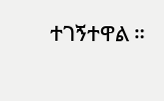ተገኝተዋል ።